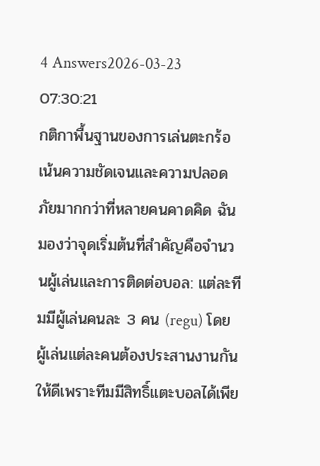4 Answers2026-03-23 07:30:21
กติกาพื้นฐานของการเล่นตะกร้อเน้นความชัดเจนและความปลอดภัยมากกว่าที่หลายคนคาดคิด ฉันมองว่าจุดเริ่มต้นที่สำคัญคือจำนวนผู้เล่นและการติดต่อบอล: แต่ละทีมมีผู้เล่นคนละ 3 คน (regu) โดยผู้เล่นแต่ละคนต้องประสานงานกันให้ดีเพราะทีมมีสิทธิ์แตะบอลได้เพีย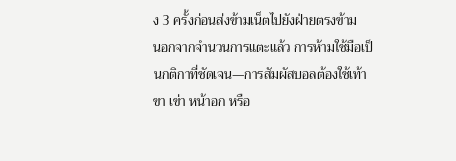ง 3 ครั้งก่อนส่งข้ามเน็ตไปยังฝ่ายตรงข้าม
นอกจากจำนวนการแตะแล้ว การห้ามใช้มือเป็นกติกาที่ชัดเจน—การสัมผัสบอลต้องใช้เท้า ขา เข่า หน้าอก หรือ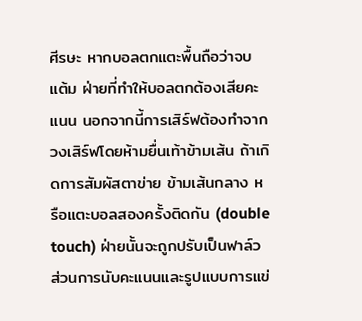ศีรษะ หากบอลตกแตะพื้นถือว่าจบแต้ม ฝ่ายที่ทำให้บอลตกต้องเสียคะแนน นอกจากนี้การเสิร์ฟต้องทำจากวงเสิร์ฟโดยห้ามยื่นเท้าข้ามเส้น ถ้าเกิดการสัมผัสตาข่าย ข้ามเส้นกลาง หรือแตะบอลสองครั้งติดกัน (double touch) ฝ่ายนั้นจะถูกปรับเป็นฟาล์ว
ส่วนการนับคะแนนและรูปแบบการแข่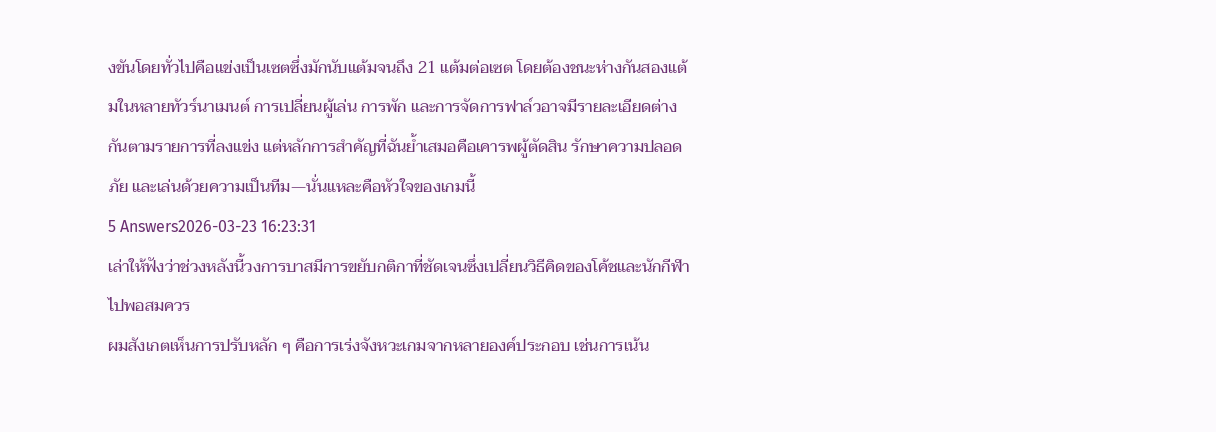งขันโดยทั่วไปคือแข่งเป็นเซตซึ่งมักนับแต้มจนถึง 21 แต้มต่อเซต โดยต้องชนะห่างกันสองแต้มในหลายทัวร์นาเมนต์ การเปลี่ยนผู้เล่น การพัก และการจัดการฟาล์วอาจมีรายละเอียดต่างกันตามรายการที่ลงแข่ง แต่หลักการสำคัญที่ฉันย้ำเสมอคือเคารพผู้ตัดสิน รักษาความปลอดภัย และเล่นด้วยความเป็นทีม—นั่นแหละคือหัวใจของเกมนี้
5 Answers2026-03-23 16:23:31
เล่าให้ฟังว่าช่วงหลังนี้วงการบาสมีการขยับกติกาที่ชัดเจนซึ่งเปลี่ยนวิธีคิดของโค้ชและนักกีฬาไปพอสมควร
ผมสังเกตเห็นการปรับหลัก ๆ คือการเร่งจังหวะเกมจากหลายองค์ประกอบ เช่นการเน้น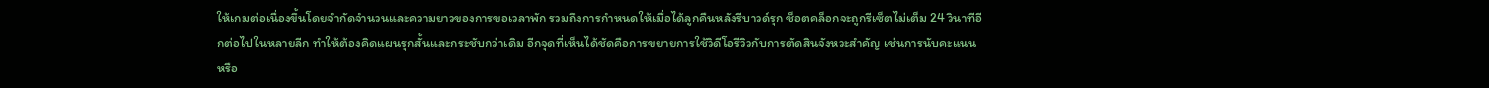ให้เกมต่อเนื่องขึ้นโดยจำกัดจำนวนและความยาวของการขอเวลาพัก รวมถึงการกำหนดให้เมื่อได้ลูกคืนหลังรีบาวด์รุก ช็อตคล็อกจะถูกรีเซ็ตไม่เต็ม 24 วินาทีอีกต่อไปในหลายลีก ทำให้ต้องคิดแผนรุกสั้นและกระชับกว่าเดิม อีกจุดที่เห็นได้ชัดคือการขยายการใช้วิดีโอรีวิวกับการตัดสินจังหวะสำคัญ เช่นการนับคะแนนหรือ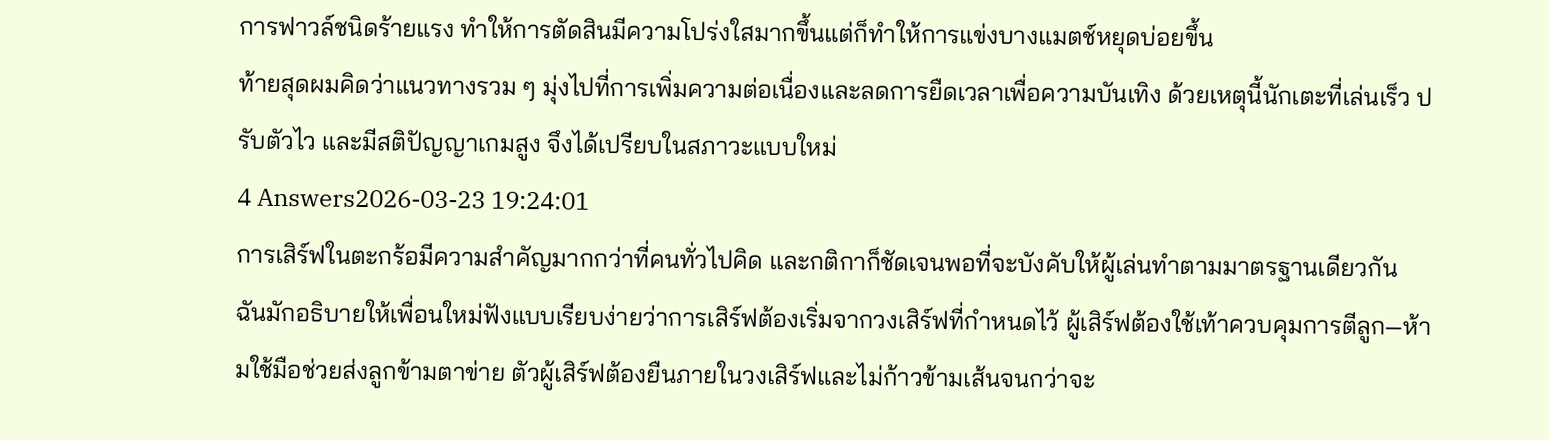การฟาวล์ชนิดร้ายแรง ทำให้การตัดสินมีความโปร่งใสมากขึ้นแต่ก็ทำให้การแข่งบางแมตช์หยุดบ่อยขึ้น
ท้ายสุดผมคิดว่าแนวทางรวม ๆ มุ่งไปที่การเพิ่มความต่อเนื่องและลดการยืดเวลาเพื่อความบันเทิง ด้วยเหตุนี้นักเตะที่เล่นเร็ว ปรับตัวไว และมีสติปัญญาเกมสูง จึงได้เปรียบในสภาวะแบบใหม่
4 Answers2026-03-23 19:24:01
การเสิร์ฟในตะกร้อมีความสำคัญมากกว่าที่คนทั่วไปคิด และกติกาก็ชัดเจนพอที่จะบังคับให้ผู้เล่นทำตามมาตรฐานเดียวกัน
ฉันมักอธิบายให้เพื่อนใหม่ฟังแบบเรียบง่ายว่าการเสิร์ฟต้องเริ่มจากวงเสิร์ฟที่กำหนดไว้ ผู้เสิร์ฟต้องใช้เท้าควบคุมการตีลูก—ห้ามใช้มือช่วยส่งลูกข้ามตาข่าย ตัวผู้เสิร์ฟต้องยืนภายในวงเสิร์ฟและไม่ก้าวข้ามเส้นจนกว่าจะ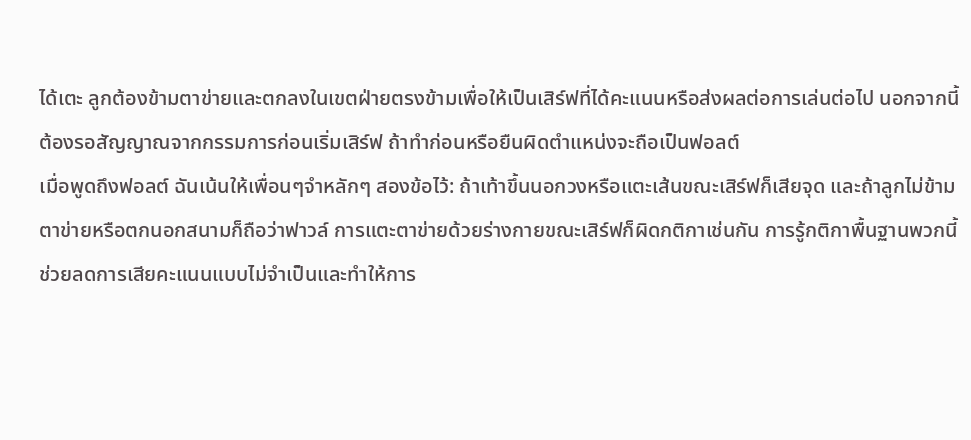ได้เตะ ลูกต้องข้ามตาข่ายและตกลงในเขตฝ่ายตรงข้ามเพื่อให้เป็นเสิร์ฟที่ได้คะแนนหรือส่งผลต่อการเล่นต่อไป นอกจากนี้ต้องรอสัญญาณจากกรรมการก่อนเริ่มเสิร์ฟ ถ้าทำก่อนหรือยืนผิดตำแหน่งจะถือเป็นฟอลต์
เมื่อพูดถึงฟอลต์ ฉันเน้นให้เพื่อนๆจำหลักๆ สองข้อไว้: ถ้าเท้าขึ้นนอกวงหรือแตะเส้นขณะเสิร์ฟก็เสียจุด และถ้าลูกไม่ข้ามตาข่ายหรือตกนอกสนามก็ถือว่าฟาวล์ การแตะตาข่ายด้วยร่างกายขณะเสิร์ฟก็ผิดกติกาเช่นกัน การรู้กติกาพื้นฐานพวกนี้ช่วยลดการเสียคะแนนแบบไม่จำเป็นและทำให้การ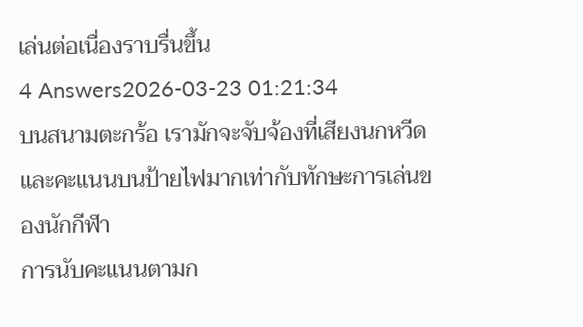เล่นต่อเนื่องราบรื่นขึ้น
4 Answers2026-03-23 01:21:34
บนสนามตะกร้อ เรามักจะจับจ้องที่เสียงนกหวีดและคะแนนบนป้ายไฟมากเท่ากับทักษะการเล่นของนักกีฬา
การนับคะแนนตามก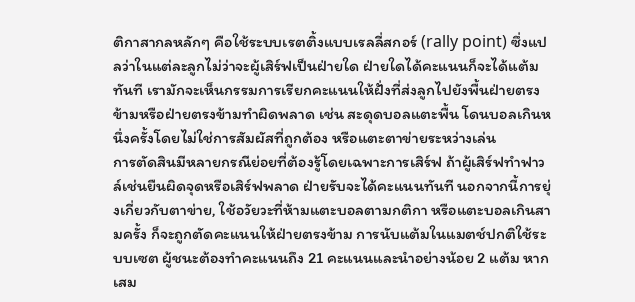ติกาสากลหลักๆ คือใช้ระบบเรตติ้งแบบเรลลี่สกอร์ (rally point) ซึ่งแปลว่าในแต่ละลูกไม่ว่าจะผู้เสิร์ฟเป็นฝ่ายใด ฝ่ายใดได้คะแนนก็จะได้แต้มทันที เรามักจะเห็นกรรมการเรียกคะแนนให้ฝั่งที่ส่งลูกไปยังพื้นฝ่ายตรงข้ามหรือฝ่ายตรงข้ามทำผิดพลาด เช่น สะดุดบอลแตะพื้น โดนบอลเกินหนึ่งครั้งโดยไม่ใช่การสัมผัสที่ถูกต้อง หรือแตะตาข่ายระหว่างเล่น
การตัดสินมีหลายกรณีย่อยที่ต้องรู้โดยเฉพาะการเสิร์ฟ ถ้าผู้เสิร์ฟทำฟาวล์เช่นยืนผิดจุดหรือเสิร์ฟพลาด ฝ่ายรับจะได้คะแนนทันที นอกจากนี้การยุ่งเกี่ยวกับตาข่าย, ใช้อวัยวะที่ห้ามแตะบอลตามกติกา หรือแตะบอลเกินสามครั้ง ก็จะถูกตัดคะแนนให้ฝ่ายตรงข้าม การนับแต้มในแมตช์ปกติใช้ระบบเซต ผู้ชนะต้องทำคะแนนถึง 21 คะแนนและนำอย่างน้อย 2 แต้ม หากเสม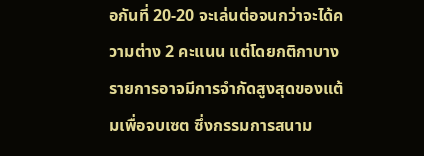อกันที่ 20-20 จะเล่นต่อจนกว่าจะได้ความต่าง 2 คะแนน แต่โดยกติกาบางรายการอาจมีการจำกัดสูงสุดของแต้มเพื่อจบเซต ซึ่งกรรมการสนาม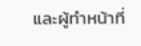และผู้ทำหน้าที่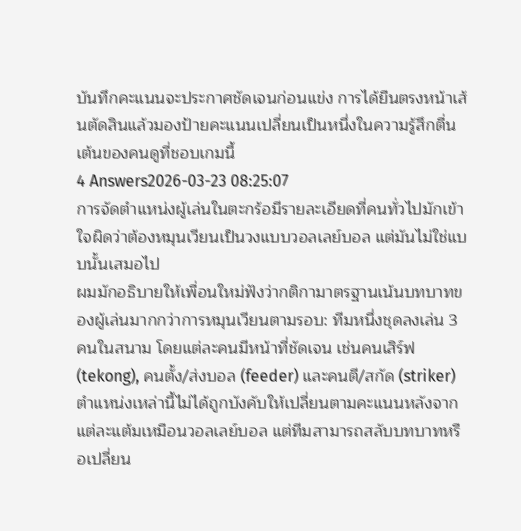บันทึกคะแนนจะประกาศชัดเจนก่อนแข่ง การได้ยืนตรงหน้าเส้นตัดสินแล้วมองป้ายคะแนนเปลี่ยนเป็นหนึ่งในความรู้สึกตื่นเต้นของคนดูที่ชอบเกมนี้
4 Answers2026-03-23 08:25:07
การจัดตำแหน่งผู้เล่นในตะกร้อมีรายละเอียดที่คนทั่วไปมักเข้าใจผิดว่าต้องหมุนเวียนเป็นวงแบบวอลเลย์บอล แต่มันไม่ใช่แบบนั้นเสมอไป
ผมมักอธิบายให้เพื่อนใหม่ฟังว่ากติกามาตรฐานเน้นบทบาทของผู้เล่นมากกว่าการหมุนเวียนตามรอบ: ทีมหนึ่งชุดลงเล่น 3 คนในสนาม โดยแต่ละคนมีหน้าที่ชัดเจน เช่นคนเสิร์ฟ (tekong), คนตั้ง/ส่งบอล (feeder) และคนตี/สกัด (striker) ตำแหน่งเหล่านี้ไม่ได้ถูกบังคับให้เปลี่ยนตามคะแนนหลังจากแต่ละแต้มเหมือนวอลเลย์บอล แต่ทีมสามารถสลับบทบาทหรือเปลี่ยน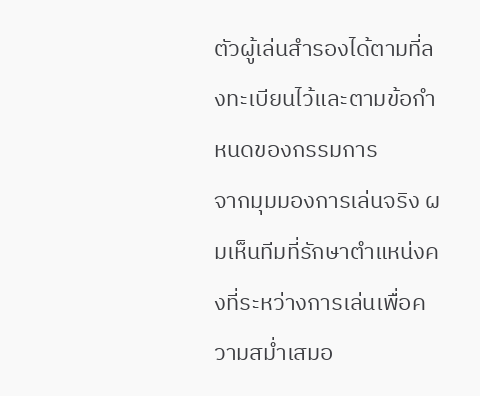ตัวผู้เล่นสำรองได้ตามที่ลงทะเบียนไว้และตามข้อกำหนดของกรรมการ
จากมุมมองการเล่นจริง ผมเห็นทีมที่รักษาตำแหน่งคงที่ระหว่างการเล่นเพื่อความสม่ำเสมอ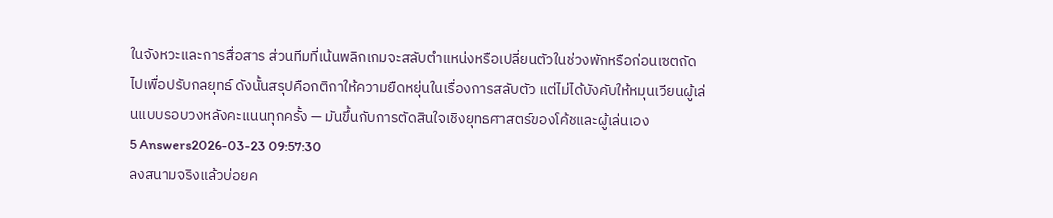ในจังหวะและการสื่อสาร ส่วนทีมที่เน้นพลิกเกมจะสลับตำแหน่งหรือเปลี่ยนตัวในช่วงพักหรือก่อนเซตถัดไปเพื่อปรับกลยุทธ์ ดังนั้นสรุปคือกติกาให้ความยืดหยุ่นในเรื่องการสลับตัว แต่ไม่ได้บังคับให้หมุนเวียนผู้เล่นแบบรอบวงหลังคะแนนทุกครั้ง — มันขึ้นกับการตัดสินใจเชิงยุทธศาสตร์ของโค้ชและผู้เล่นเอง
5 Answers2026-03-23 09:57:30
ลงสนามจริงแล้วบ่อยค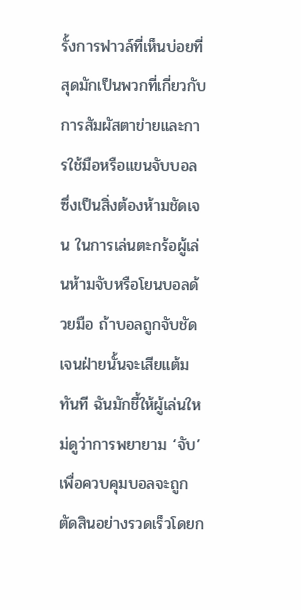รั้งการฟาวล์ที่เห็นบ่อยที่สุดมักเป็นพวกที่เกี่ยวกับการสัมผัสตาข่ายและการใช้มือหรือแขนจับบอล ซึ่งเป็นสิ่งต้องห้ามชัดเจน ในการเล่นตะกร้อผู้เล่นห้ามจับหรือโยนบอลด้วยมือ ถ้าบอลถูกจับชัดเจนฝ่ายนั้นจะเสียแต้มทันที ฉันมักชี้ให้ผู้เล่นใหม่ดูว่าการพยายาม ‘จับ’ เพื่อควบคุมบอลจะถูกตัดสินอย่างรวดเร็วโดยก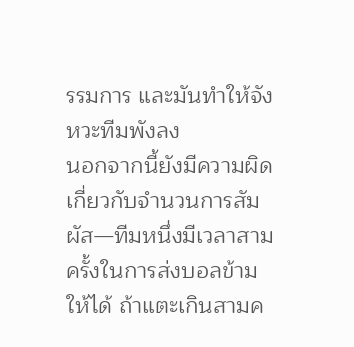รรมการ และมันทำให้จังหวะทีมพังลง
นอกจากนี้ยังมีความผิดเกี่ยวกับจำนวนการสัมผัส—ทีมหนึ่งมีเวลาสามครั้งในการส่งบอลข้ามให้ได้ ถ้าแตะเกินสามค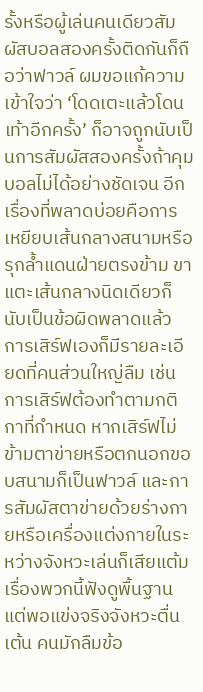รั้งหรือผู้เล่นคนเดียวสัมผัสบอลสองครั้งติดกันก็ถือว่าฟาวล์ ผมขอแก้ความเข้าใจว่า ‘โดดเตะแล้วโดนเท้าอีกครั้ง’ ก็อาจถูกนับเป็นการสัมผัสสองครั้งถ้าคุมบอลไม่ได้อย่างชัดเจน อีกเรื่องที่พลาดบ่อยคือการเหยียบเส้นกลางสนามหรือรุกล้ำแดนฝ่ายตรงข้าม ขาแตะเส้นกลางนิดเดียวก็นับเป็นข้อผิดพลาดแล้ว
การเสิร์ฟเองก็มีรายละเอียดที่คนส่วนใหญ่ลืม เช่น การเสิร์ฟต้องทำตามกติกาที่กำหนด หากเสิร์ฟไม่ข้ามตาข่ายหรือตกนอกขอบสนามก็เป็นฟาวล์ และการสัมผัสตาข่ายด้วยร่างกายหรือเครื่องแต่งกายในระหว่างจังหวะเล่นก็เสียแต้ม เรื่องพวกนี้ฟังดูพื้นฐาน แต่พอแข่งจริงจังหวะตื่นเต้น คนมักลืมข้อ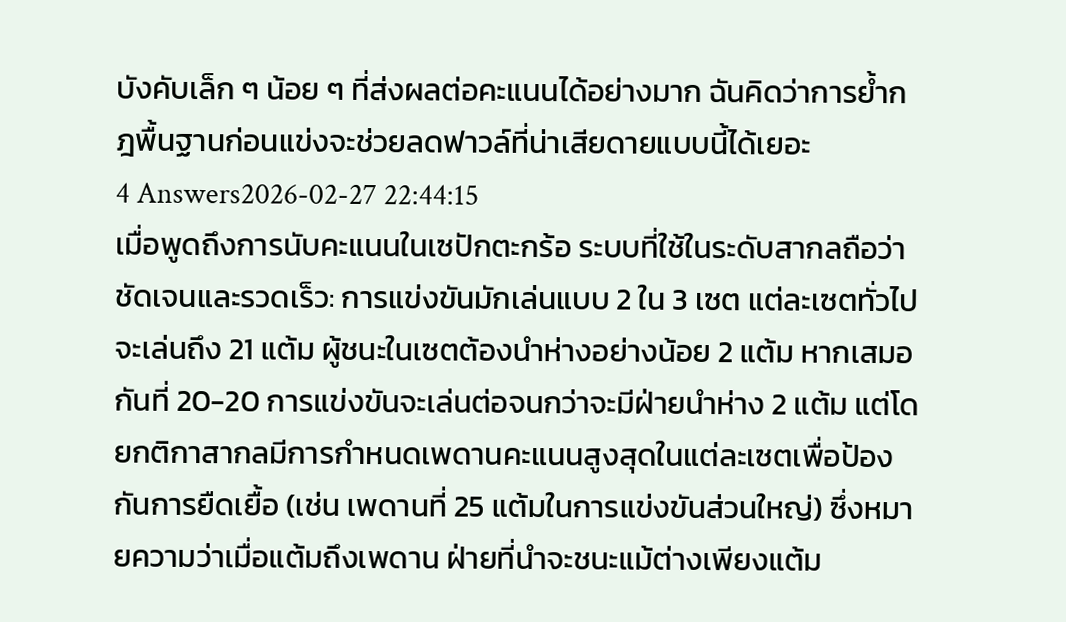บังคับเล็ก ๆ น้อย ๆ ที่ส่งผลต่อคะแนนได้อย่างมาก ฉันคิดว่าการย้ำกฎพื้นฐานก่อนแข่งจะช่วยลดฟาวล์ที่น่าเสียดายแบบนี้ได้เยอะ
4 Answers2026-02-27 22:44:15
เมื่อพูดถึงการนับคะแนนในเซปักตะกร้อ ระบบที่ใช้ในระดับสากลถือว่าชัดเจนและรวดเร็ว: การแข่งขันมักเล่นแบบ 2 ใน 3 เซต แต่ละเซตทั่วไปจะเล่นถึง 21 แต้ม ผู้ชนะในเซตต้องนำห่างอย่างน้อย 2 แต้ม หากเสมอกันที่ 20-20 การแข่งขันจะเล่นต่อจนกว่าจะมีฝ่ายนำห่าง 2 แต้ม แต่โดยกติกาสากลมีการกำหนดเพดานคะแนนสูงสุดในแต่ละเซตเพื่อป้องกันการยืดเยื้อ (เช่น เพดานที่ 25 แต้มในการแข่งขันส่วนใหญ่) ซึ่งหมายความว่าเมื่อแต้มถึงเพดาน ฝ่ายที่นำจะชนะแม้ต่างเพียงแต้ม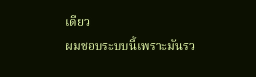เดียว
ผมชอบระบบนี้เพราะมันรว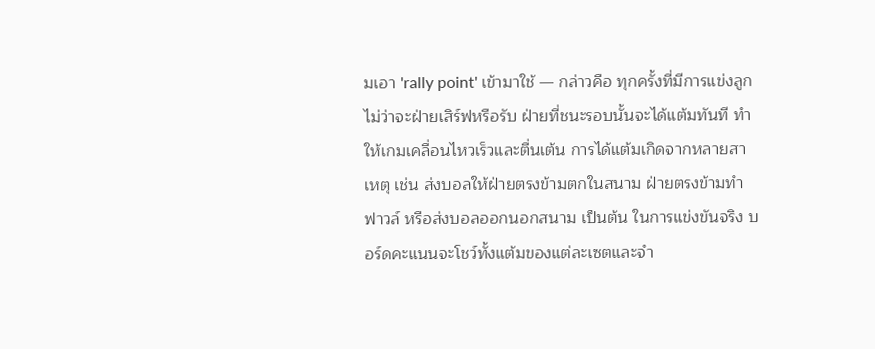มเอา 'rally point' เข้ามาใช้ — กล่าวคือ ทุกครั้งที่มีการแข่งลูก ไม่ว่าจะฝ่ายเสิร์ฟหรือรับ ฝ่ายที่ชนะรอบนั้นจะได้แต้มทันที ทำให้เกมเคลื่อนไหวเร็วและตื่นเต้น การได้แต้มเกิดจากหลายสาเหตุ เช่น ส่งบอลให้ฝ่ายตรงข้ามตกในสนาม ฝ่ายตรงข้ามทำฟาวล์ หรือส่งบอลออกนอกสนาม เป็นต้น ในการแข่งขันจริง บอร์ดคะแนนจะโชว์ทั้งแต้มของแต่ละเซตและจำ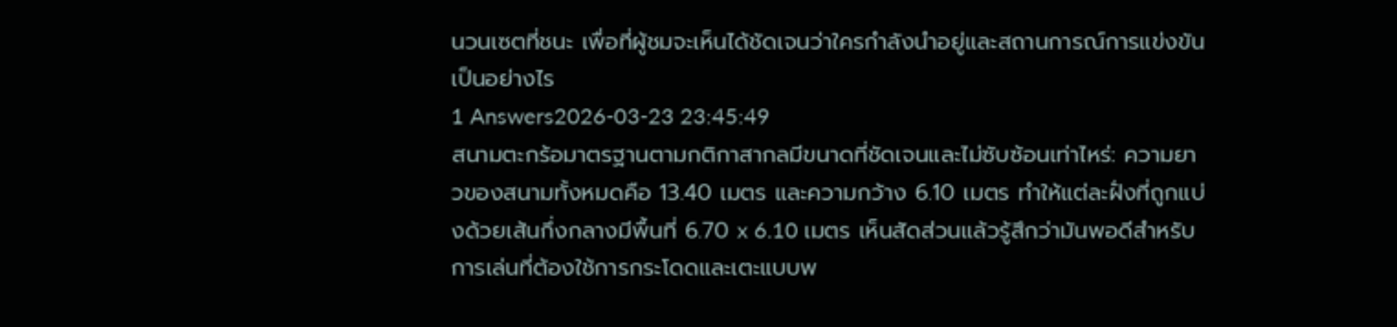นวนเซตที่ชนะ เพื่อที่ผู้ชมจะเห็นได้ชัดเจนว่าใครกำลังนำอยู่และสถานการณ์การแข่งขันเป็นอย่างไร
1 Answers2026-03-23 23:45:49
สนามตะกร้อมาตรฐานตามกติกาสากลมีขนาดที่ชัดเจนและไม่ซับซ้อนเท่าไหร่: ความยาวของสนามทั้งหมดคือ 13.40 เมตร และความกว้าง 6.10 เมตร ทำให้แต่ละฝั่งที่ถูกแบ่งด้วยเส้นกึ่งกลางมีพื้นที่ 6.70 x 6.10 เมตร เห็นสัดส่วนแล้วรู้สึกว่ามันพอดีสำหรับการเล่นที่ต้องใช้การกระโดดและเตะแบบพ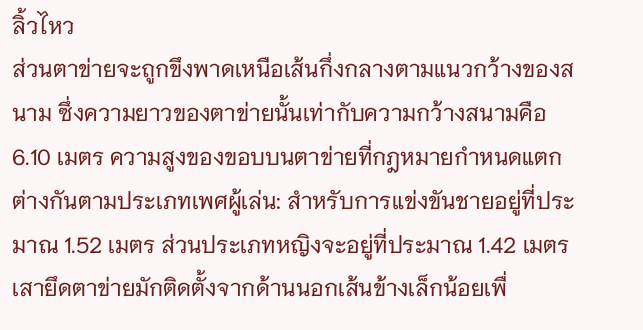ลิ้วไหว
ส่วนตาข่ายจะถูกขึงพาดเหนือเส้นกึ่งกลางตามแนวกว้างของสนาม ซึ่งความยาวของตาข่ายนั้นเท่ากับความกว้างสนามคือ 6.10 เมตร ความสูงของขอบบนตาข่ายที่กฎหมายกำหนดแตกต่างกันตามประเภทเพศผู้เล่น: สำหรับการแข่งขันชายอยู่ที่ประมาณ 1.52 เมตร ส่วนประเภทหญิงจะอยู่ที่ประมาณ 1.42 เมตร เสายึดตาข่ายมักติดตั้งจากด้านนอกเส้นข้างเล็กน้อยเพื่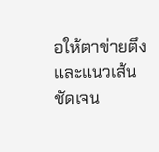อให้ตาข่ายตึงและแนวเส้นชัดเจน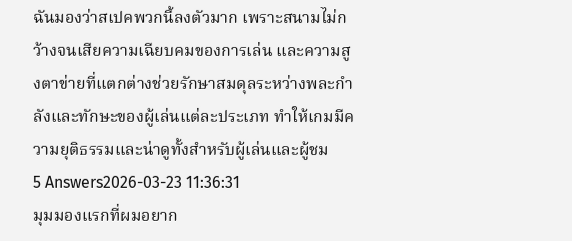ฉันมองว่าสเปคพวกนี้ลงตัวมาก เพราะสนามไม่กว้างจนเสียความเฉียบคมของการเล่น และความสูงตาข่ายที่แตกต่างช่วยรักษาสมดุลระหว่างพละกำลังและทักษะของผู้เล่นแต่ละประเภท ทำให้เกมมีความยุติธรรมและน่าดูทั้งสำหรับผู้เล่นและผู้ชม
5 Answers2026-03-23 11:36:31
มุมมองแรกที่ผมอยาก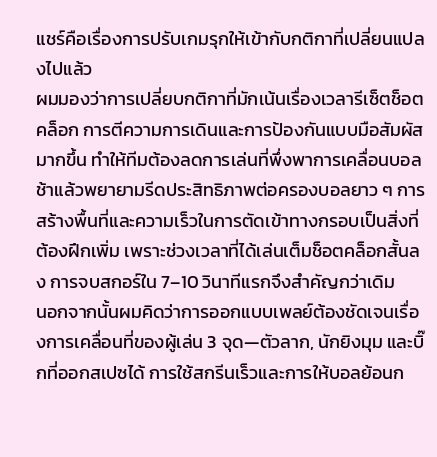แชร์คือเรื่องการปรับเกมรุกให้เข้ากับกติกาที่เปลี่ยนแปลงไปแล้ว
ผมมองว่าการเปลี่ยบกติกาที่มักเน้นเรื่องเวลารีเซ็ตช็อตคล็อก การตีความการเดินและการป้องกันแบบมือสัมผัสมากขึ้น ทำให้ทีมต้องลดการเล่นที่พึ่งพาการเคลื่อนบอลช้าแล้วพยายามรีดประสิทธิภาพต่อครองบอลยาว ๆ การสร้างพื้นที่และความเร็วในการตัดเข้าทางกรอบเป็นสิ่งที่ต้องฝึกเพิ่ม เพราะช่วงเวลาที่ได้เล่นเต็มช็อตคล็อกสั้นลง การจบสกอร์ใน 7–10 วินาทีแรกจึงสำคัญกว่าเดิม
นอกจากนั้นผมคิดว่าการออกแบบเพลย์ต้องชัดเจนเรื่องการเคลื่อนที่ของผู้เล่น 3 จุด—ตัวลาก, นักยิงมุม และบิ๊กที่ออกสเปซได้ การใช้สกรีนเร็วและการให้บอลย้อนก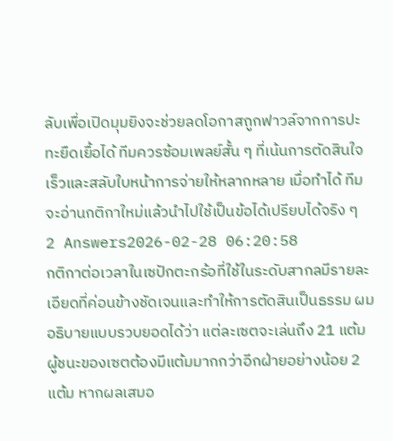ลับเพื่อเปิดมุมยิงจะช่วยลดโอกาสถูกฟาวล์จากการปะทะยืดเยื้อได้ ทีมควรซ้อมเพลย์สั้น ๆ ที่เน้นการตัดสินใจเร็วและสลับใบหน้าการจ่ายให้หลากหลาย เมื่อทำได้ ทีมจะอ่านกติกาใหม่แล้วนำไปใช้เป็นข้อได้เปรียบได้จริง ๆ
2 Answers2026-02-28 06:20:58
กติกาต่อเวลาในเซปักตะกร้อที่ใช้ในระดับสากลมีรายละเอียดที่ค่อนข้างชัดเจนและทำให้การตัดสินเป็นธรรม ผมอธิบายแบบรวบยอดได้ว่า แต่ละเซตจะเล่นถึง 21 แต้ม ผู้ชนะของเซตต้องมีแต้มมากกว่าอีกฝ่ายอย่างน้อย 2 แต้ม หากผลเสมอ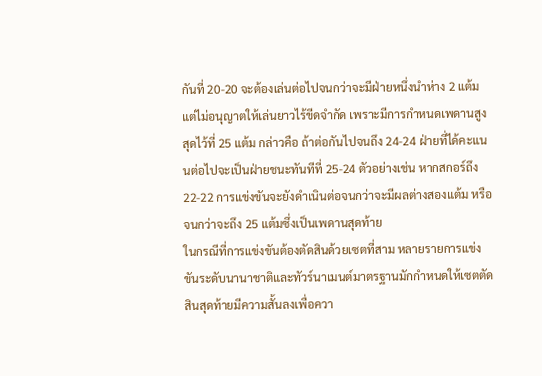กันที่ 20-20 จะต้องเล่นต่อไปจนกว่าจะมีฝ่ายหนึ่งนำห่าง 2 แต้ม แต่ไม่อนุญาตให้เล่นยาวไร้ขีดจำกัด เพราะมีการกำหนดเพดานสูงสุดไว้ที่ 25 แต้ม กล่าวคือ ถ้าต่อกันไปจนถึง 24-24 ฝ่ายที่ได้คะแนนต่อไปจะเป็นฝ่ายชนะทันทีที่ 25-24 ตัวอย่างเช่น หากสกอร์ถึง 22-22 การแข่งขันจะยังดำเนินต่อจนกว่าจะมีผลต่างสองแต้ม หรือจนกว่าจะถึง 25 แต้มซึ่งเป็นเพดานสุดท้าย
ในกรณีที่การแข่งขันต้องตัดสินด้วยเซตที่สาม หลายรายการแข่งขันระดับนานาชาติและทัวร์นาเมนต์มาตรฐานมักกำหนดให้เซตตัดสินสุดท้ายมีความสั้นลงเพื่อควา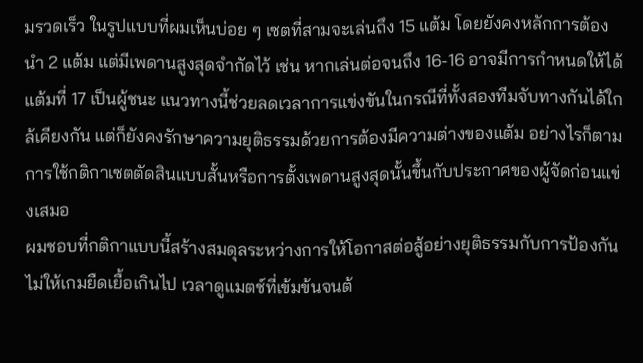มรวดเร็ว ในรูปแบบที่ผมเห็นบ่อย ๆ เซตที่สามจะเล่นถึง 15 แต้ม โดยยังคงหลักการต้องนำ 2 แต้ม แต่มีเพดานสูงสุดจำกัดไว้ เช่น หากเล่นต่อจนถึง 16-16 อาจมีการกำหนดให้ได้แต้มที่ 17 เป็นผู้ชนะ แนวทางนี้ช่วยลดเวลาการแข่งขันในกรณีที่ทั้งสองทีมจับทางกันได้ใกล้เคียงกัน แต่ก็ยังคงรักษาความยุติธรรมด้วยการต้องมีความต่างของแต้ม อย่างไรก็ตามการใช้กติกาเซตตัดสินแบบสั้นหรือการตั้งเพดานสูงสุดนั้นขึ้นกับประกาศของผู้จัดก่อนแข่งเสมอ
ผมชอบที่กติกาแบบนี้สร้างสมดุลระหว่างการให้โอกาสต่อสู้อย่างยุติธรรมกับการป้องกันไม่ให้เกมยืดเยื้อเกินไป เวลาดูแมตช์ที่เข้มข้นจนต้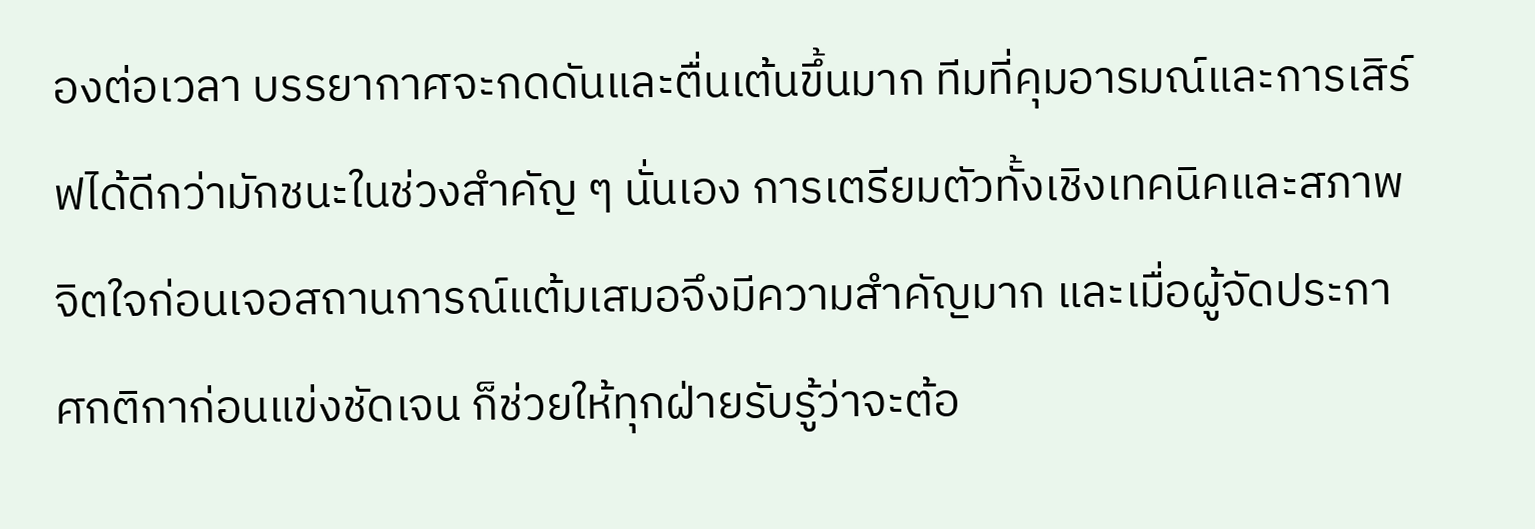องต่อเวลา บรรยากาศจะกดดันและตื่นเต้นขึ้นมาก ทีมที่คุมอารมณ์และการเสิร์ฟได้ดีกว่ามักชนะในช่วงสำคัญ ๆ นั่นเอง การเตรียมตัวทั้งเชิงเทคนิคและสภาพจิตใจก่อนเจอสถานการณ์แต้มเสมอจึงมีความสำคัญมาก และเมื่อผู้จัดประกาศกติกาก่อนแข่งชัดเจน ก็ช่วยให้ทุกฝ่ายรับรู้ว่าจะต้อ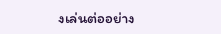งเล่นต่ออย่าง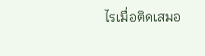ไรเมื่อติดเสมอ